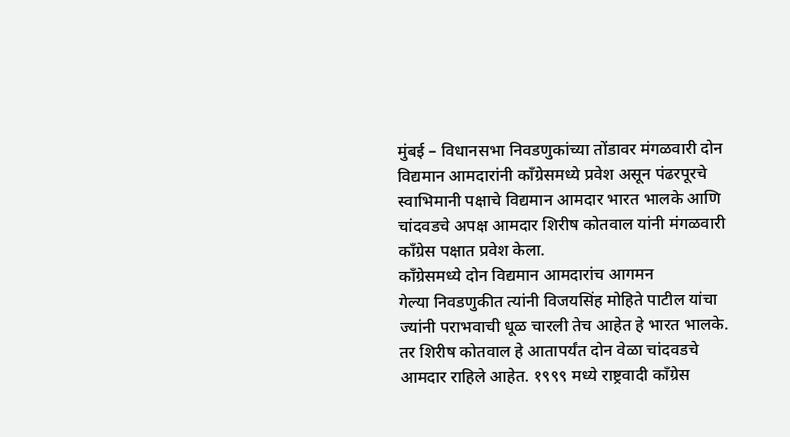मुंबई – विधानसभा निवडणुकांच्या तोंडावर मंगळवारी दोन विद्यमान आमदारांनी काँग्रेसमध्ये प्रवेश असून पंढरपूरचे स्वाभिमानी पक्षाचे विद्यमान आमदार भारत भालके आणि चांदवडचे अपक्ष आमदार शिरीष कोतवाल यांनी मंगळवारी काँग्रेस पक्षात प्रवेश केला.
काँग्रेसमध्ये दोन विद्यमान आमदारांच आगमन
गेल्या निवडणुकीत त्यांनी विजयसिंह मोहिते पाटील यांचा ज्यांनी पराभवाची धूळ चारली तेच आहेत हे भारत भालके. तर शिरीष कोतवाल हे आतापर्यंत दोन वेळा चांदवडचे आमदार राहिले आहेत. १९९९ मध्ये राष्ट्रवादी काँग्रेस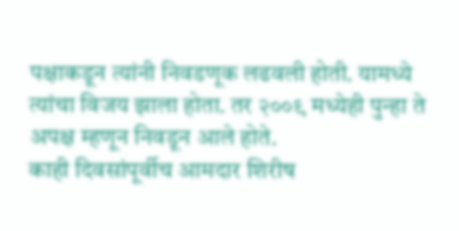पक्षाकडून त्यांनी निवडणूक लढवली होती. यामध्ये त्यांचा विजय झाला होता. तर २००९ मध्येही पुन्हा ते अपक्ष म्हणून निवडून आले होते.
काही दिवसांपूर्वीच आमदार शिरीष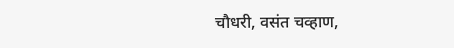चौधरी, वसंत चव्हाण,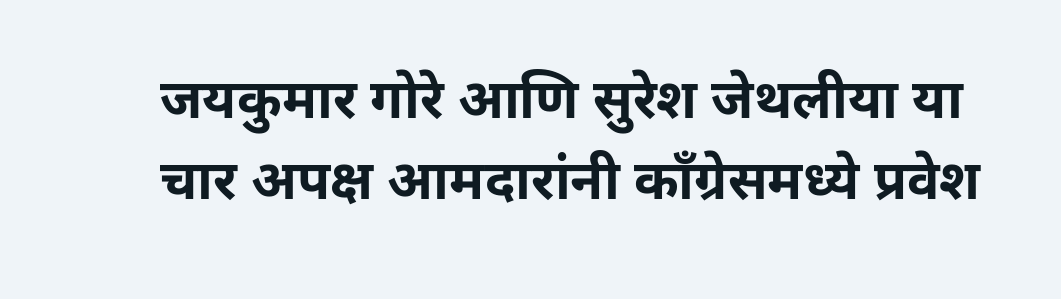जयकुमार गोरे आणि सुरेश जेथलीया या चार अपक्ष आमदारांनी काँग्रेसमध्ये प्रवेश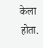केला होता.